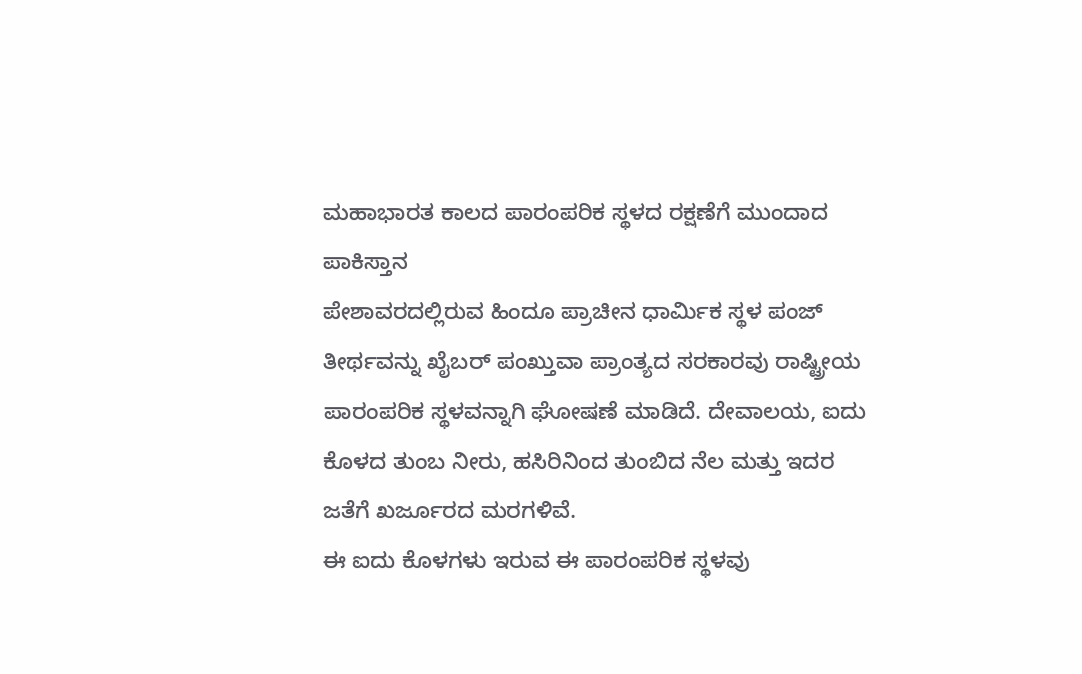ಮಹಾಭಾರತ ಕಾಲದ ಪಾರಂಪರಿಕ ಸ್ಥಳದ ರಕ್ಷಣೆಗೆ ಮುಂದಾದ ಪಾಕಿಸ್ತಾನ
ಪೇಶಾವರದಲ್ಲಿರುವ ಹಿಂದೂ ಪ್ರಾಚೀನ ಧಾರ್ಮಿಕ ಸ್ಥಳ ಪಂಜ್ ತೀರ್ಥವನ್ನು ಖೈಬರ್ ಪಂಖ್ತುವಾ ಪ್ರಾಂತ್ಯದ ಸರಕಾರವು ರಾಷ್ಟ್ರೀಯ ಪಾರಂಪರಿಕ ಸ್ಥಳವನ್ನಾಗಿ ಘೋಷಣೆ ಮಾಡಿದೆ. ದೇವಾಲಯ, ಐದು ಕೊಳದ ತುಂಬ ನೀರು, ಹಸಿರಿನಿಂದ ತುಂಬಿದ ನೆಲ ಮತ್ತು ಇದರ ಜತೆಗೆ ಖರ್ಜೂರದ ಮರಗಳಿವೆ.
ಈ ಐದು ಕೊಳಗಳು ಇರುವ ಈ ಪಾರಂಪರಿಕ ಸ್ಥಳವು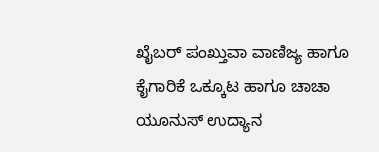ಖೈಬರ್ ಪಂಖ್ತುವಾ ವಾಣಿಜ್ಯ ಹಾಗೂ ಕೈಗಾರಿಕೆ ಒಕ್ಕೂಟ ಹಾಗೂ ಚಾಚಾ ಯೂನುಸ್ ಉದ್ಯಾನ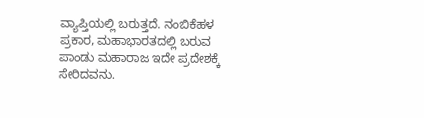ವ್ಯಾಪ್ತಿಯಲ್ಲಿ ಬರುತ್ತದೆ. ನಂಬಿಕೆಹಳ ಪ್ರಕಾರ, ಮಹಾಭಾರತದಲ್ಲಿ ಬರುವ ಪಾಂಡು ಮಹಾರಾಜ ಇದೇ ಪ್ರದೇಶಕ್ಕೆ ಸೇರಿದವನು.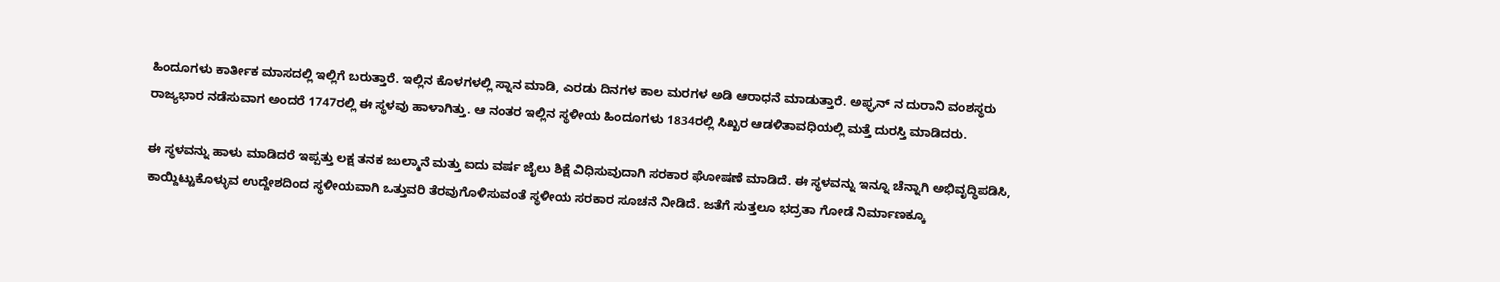ಹಿಂದೂಗಳು ಕಾರ್ತೀಕ ಮಾಸದಲ್ಲಿ ಇಲ್ಲಿಗೆ ಬರುತ್ತಾರೆ. ಇಲ್ಲಿನ ಕೊಳಗಳಲ್ಲಿ ಸ್ನಾನ ಮಾಡಿ, ಎರಡು ದಿನಗಳ ಕಾಲ ಮರಗಳ ಅಡಿ ಆರಾಧನೆ ಮಾಡುತ್ತಾರೆ. ಅಫ್ಘನ್ ನ ದುರಾನಿ ವಂಶಸ್ಥರು ರಾಜ್ಯಭಾರ ನಡೆಸುವಾಗ ಅಂದರೆ 1747ರಲ್ಲಿ ಈ ಸ್ಥಳವು ಹಾಳಾಗಿತ್ತು. ಆ ನಂತರ ಇಲ್ಲಿನ ಸ್ಥಳೀಯ ಹಿಂದೂಗಳು 1834ರಲ್ಲಿ ಸಿಖ್ಖರ ಆಡಳಿತಾವಧಿಯಲ್ಲಿ ಮತ್ತೆ ದುರಸ್ತಿ ಮಾಡಿದರು.

ಈ ಸ್ಥಳವನ್ನು ಹಾಳು ಮಾಡಿದರೆ ಇಪ್ಪತ್ತು ಲಕ್ಷ ತನಕ ಜುಲ್ಮಾನೆ ಮತ್ತು ಐದು ವರ್ಷ ಜೈಲು ಶಿಕ್ಷೆ ವಿಧಿಸುವುದಾಗಿ ಸರಕಾರ ಘೋಷಣೆ ಮಾಡಿದೆ. ಈ ಸ್ಥಳವನ್ನು ಇನ್ನೂ ಚೆನ್ನಾಗಿ ಅಭಿವೃದ್ಧಿಪಡಿಸಿ, ಕಾಯ್ದಿಟ್ಟುಕೊಳ್ಳುವ ಉದ್ದೇಶದಿಂದ ಸ್ಥಳೀಯವಾಗಿ ಒತ್ತುವರಿ ತೆರವುಗೊಳಿಸುವಂತೆ ಸ್ಥಳೀಯ ಸರಕಾರ ಸೂಚನೆ ನೀಡಿದೆ. ಜತೆಗೆ ಸುತ್ತಲೂ ಭದ್ರತಾ ಗೋಡೆ ನಿರ್ಮಾಣಕ್ಕೂ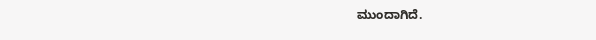ಮುಂದಾಗಿದೆ.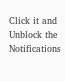Click it and Unblock the Notifications